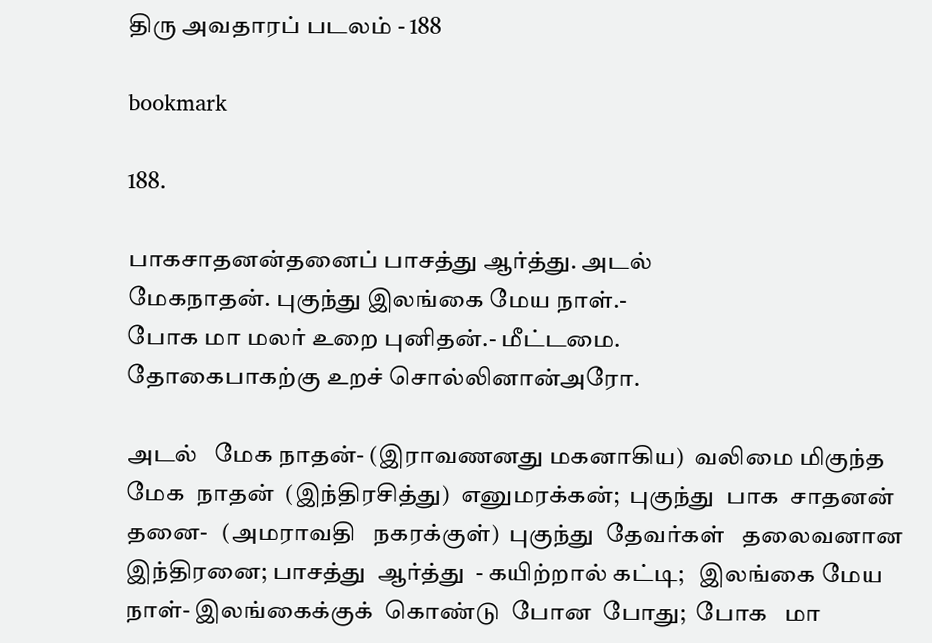திரு அவதாரப் படலம் - 188

bookmark

188.

பாகசாதனன்தனைப் பாசத்து ஆர்த்து. அடல்
மேகநாதன். புகுந்து இலங்கை மேய நாள்.-
போக மா மலர் உறை புனிதன்.- மீட்டமை.
தோகைபாகற்கு உறச் சொல்லினான்அரோ.

அடல்   மேக நாதன்- (இராவணனது மகனாகிய)  வலிமை மிகுந்த
மேக  நாதன்  (இந்திரசித்து)  எனுமரக்கன்;  புகுந்து  பாக  சாதனன்
தனை-   (அமராவதி   நகரக்குள்)  புகுந்து  தேவர்கள்   தலைவனான
இந்திரனை; பாசத்து  ஆர்த்து  - கயிற்றால் கட்டி;   இலங்கை மேய
நாள்- இலங்கைக்குக்  கொண்டு  போன  போது;  போக   மா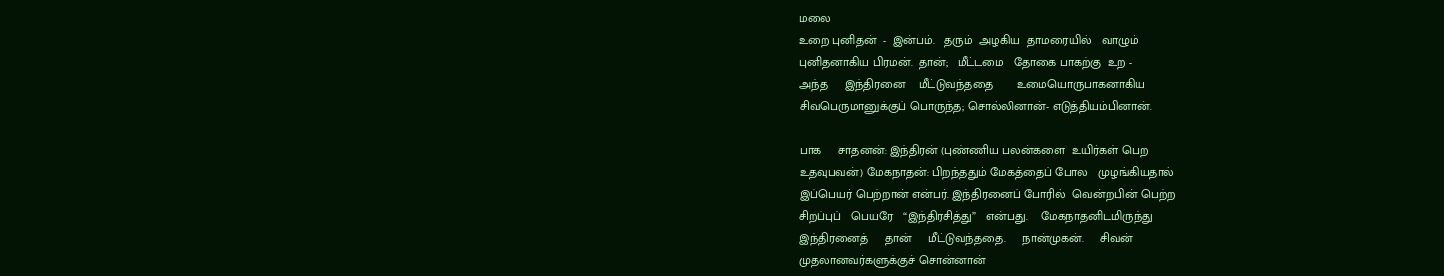மலை
உறை புனிதன்  -  இன்பம்.   தரும்  அழகிய  தாமரையில்   வாழும்
புனிதனாகிய பிரமன்.  தான்;   மீட்டமை   தோகை பாகற்கு  உற -
அந்த     இந்திரனை    மீட்டுவந்ததை       உமையொருபாகனாகிய
சிவபெருமானுக்குப் பொருந்த; சொல்லினான்- எடுத்தியம்பினான்.

பாக     சாதனன்: இந்திரன் (புண்ணிய பலன்களை  உயிர்கள் பெற
உதவுபவன்) மேகநாதன்: பிறந்ததும் மேகத்தைப் போல   முழங்கியதால்
இப்பெயர் பெற்றான் என்பர். இந்திரனைப் போரில்  வென்றபின் பெற்ற
சிறப்புப்   பெயரே   “இந்திரசித்து”   என்பது.    மேகநாதனிடமிருந்து
இந்திரனைத்     தான்     மீட்டுவந்ததை.     நான்முகன்.     சிவன்
முதலானவர்களுக்குச் சொன்னான்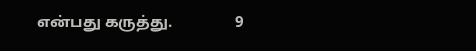என்பது கருத்து.                9